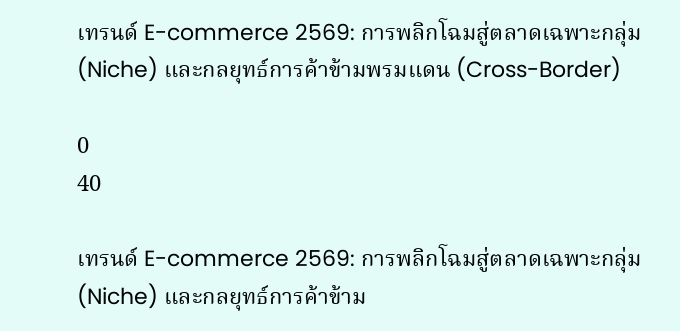เทรนด์ E-commerce 2569: การพลิกโฉมสู่ตลาดเฉพาะกลุ่ม (Niche) และกลยุทธ์การค้าข้ามพรมแดน (Cross-Border)

0
40

เทรนด์ E-commerce 2569: การพลิกโฉมสู่ตลาดเฉพาะกลุ่ม (Niche) และกลยุทธ์การค้าข้าม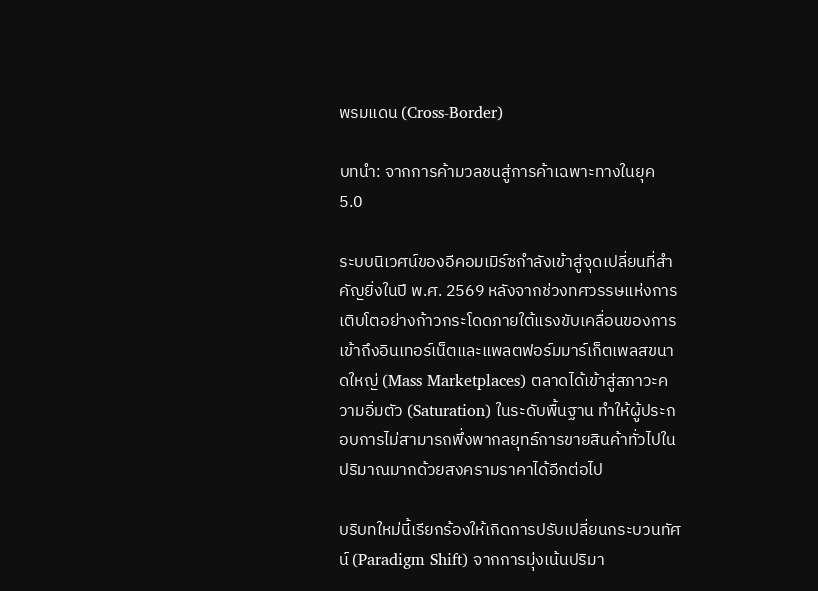พรมแดน (Cross-Border)

บทนำ: จากการค้ามวลชนสู่การค้าเฉพาะทางในยุค 5.0

ระบบนิเวศน์ของอีคอมเมิร์ซกำลังเข้าสู่จุดเปลี่ยนที่สำคัญยิ่งในปี พ.ศ. 2569 หลังจากช่วงทศวรรษแห่งการเติบโตอย่างก้าวกระโดดภายใต้แรงขับเคลื่อนของการเข้าถึงอินเทอร์เน็ตและแพลตฟอร์มมาร์เก็ตเพลสขนาดใหญ่ (Mass Marketplaces) ตลาดได้เข้าสู่สภาวะความอิ่มตัว (Saturation) ในระดับพื้นฐาน ทำให้ผู้ประกอบการไม่สามารถพึ่งพากลยุทธ์การขายสินค้าทั่วไปในปริมาณมากด้วยสงครามราคาได้อีกต่อไป

บริบทใหม่นี้เรียกร้องให้เกิดการปรับเปลี่ยนกระบวนทัศน์ (Paradigm Shift) จากการมุ่งเน้นปริมา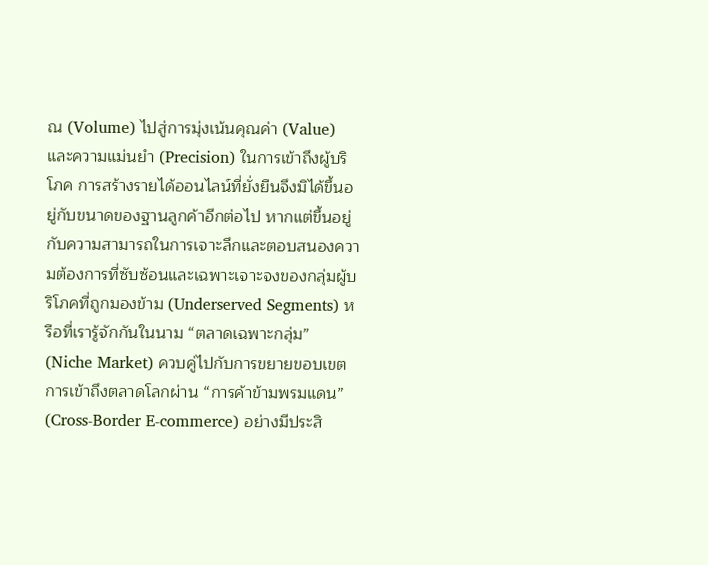ณ (Volume) ไปสู่การมุ่งเน้นคุณค่า (Value) และความแม่นยำ (Precision) ในการเข้าถึงผู้บริโภค การสร้างรายได้ออนไลน์ที่ยั่งยืนจึงมิได้ขึ้นอยู่กับขนาดของฐานลูกค้าอีกต่อไป หากแต่ขึ้นอยู่กับความสามารถในการเจาะลึกและตอบสนองความต้องการที่ซับซ้อนและเฉพาะเจาะจงของกลุ่มผู้บริโภคที่ถูกมองข้าม (Underserved Segments) หรือที่เรารู้จักกันในนาม “ตลาดเฉพาะกลุ่ม” (Niche Market) ควบคู่ไปกับการขยายขอบเขตการเข้าถึงตลาดโลกผ่าน “การค้าข้ามพรมแดน” (Cross-Border E-commerce) อย่างมีประสิ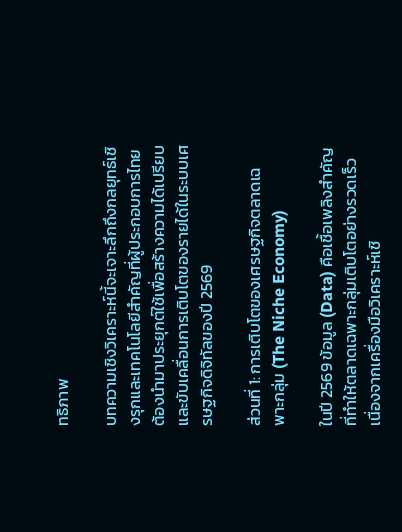ทธิภาพ

บทความเชิงวิเคราะห์นี้จะเจาะลึกถึงกลยุทธ์เชิงรุกและเทคโนโลยีสำคัญที่ผู้ประกอบการไทยต้องนำมาประยุกต์ใช้เพื่อสร้างความได้เปรียบและขับเคลื่อนการเติบโตของรายได้ในระบบเศรษฐกิจดิจิทัลของปี 2569

ส่วนที่ 1: การเติบโตของเศรษฐกิจตลาดเฉพาะกลุ่ม (The Niche Economy)

ในปี 2569 ข้อมูล (Data) คือเชื้อเพลิงสำคัญที่ทำให้ตลาดเฉพาะกลุ่มเติบโตอย่างรวดเร็ว เนื่องจากเครื่องมือวิเคราะห์เชิ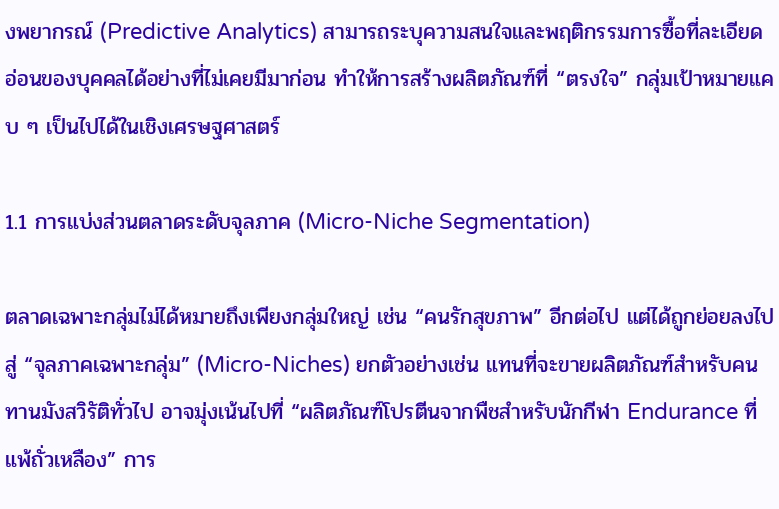งพยากรณ์ (Predictive Analytics) สามารถระบุความสนใจและพฤติกรรมการซื้อที่ละเอียดอ่อนของบุคคลได้อย่างที่ไม่เคยมีมาก่อน ทำให้การสร้างผลิตภัณฑ์ที่ “ตรงใจ” กลุ่มเป้าหมายแคบ ๆ เป็นไปได้ในเชิงเศรษฐศาสตร์

1.1 การแบ่งส่วนตลาดระดับจุลภาค (Micro-Niche Segmentation)

ตลาดเฉพาะกลุ่มไม่ได้หมายถึงเพียงกลุ่มใหญ่ เช่น “คนรักสุขภาพ” อีกต่อไป แต่ได้ถูกย่อยลงไปสู่ “จุลภาคเฉพาะกลุ่ม” (Micro-Niches) ยกตัวอย่างเช่น แทนที่จะขายผลิตภัณฑ์สำหรับคนทานมังสวิรัติทั่วไป อาจมุ่งเน้นไปที่ “ผลิตภัณฑ์โปรตีนจากพืชสำหรับนักกีฬา Endurance ที่แพ้ถั่วเหลือง” การ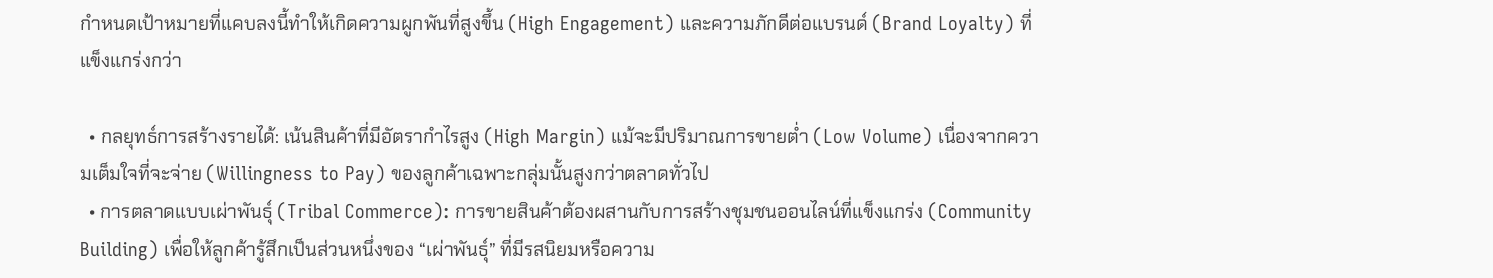กำหนดเป้าหมายที่แคบลงนี้ทำให้เกิดความผูกพันที่สูงขึ้น (High Engagement) และความภักดีต่อแบรนด์ (Brand Loyalty) ที่แข็งแกร่งกว่า

  • กลยุทธ์การสร้างรายได้: เน้นสินค้าที่มีอัตรากำไรสูง (High Margin) แม้จะมีปริมาณการขายต่ำ (Low Volume) เนื่องจากความเต็มใจที่จะจ่าย (Willingness to Pay) ของลูกค้าเฉพาะกลุ่มนั้นสูงกว่าตลาดทั่วไป
  • การตลาดแบบเผ่าพันธุ์ (Tribal Commerce): การขายสินค้าต้องผสานกับการสร้างชุมชนออนไลน์ที่แข็งแกร่ง (Community Building) เพื่อให้ลูกค้ารู้สึกเป็นส่วนหนึ่งของ “เผ่าพันธุ์” ที่มีรสนิยมหรือความ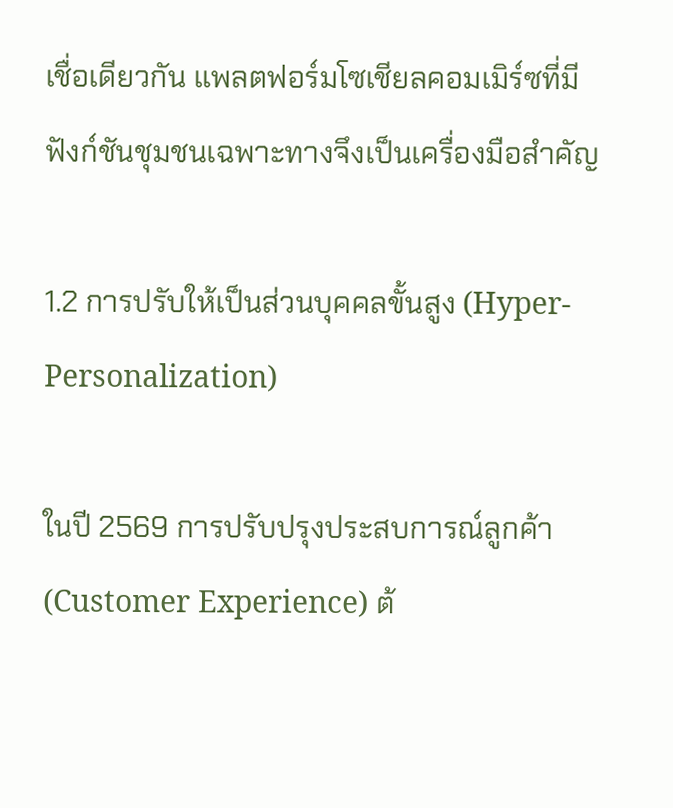เชื่อเดียวกัน แพลตฟอร์มโซเชียลคอมเมิร์ซที่มีฟังก์ชันชุมชนเฉพาะทางจึงเป็นเครื่องมือสำคัญ

1.2 การปรับให้เป็นส่วนบุคคลขั้นสูง (Hyper-Personalization)

ในปี 2569 การปรับปรุงประสบการณ์ลูกค้า (Customer Experience) ต้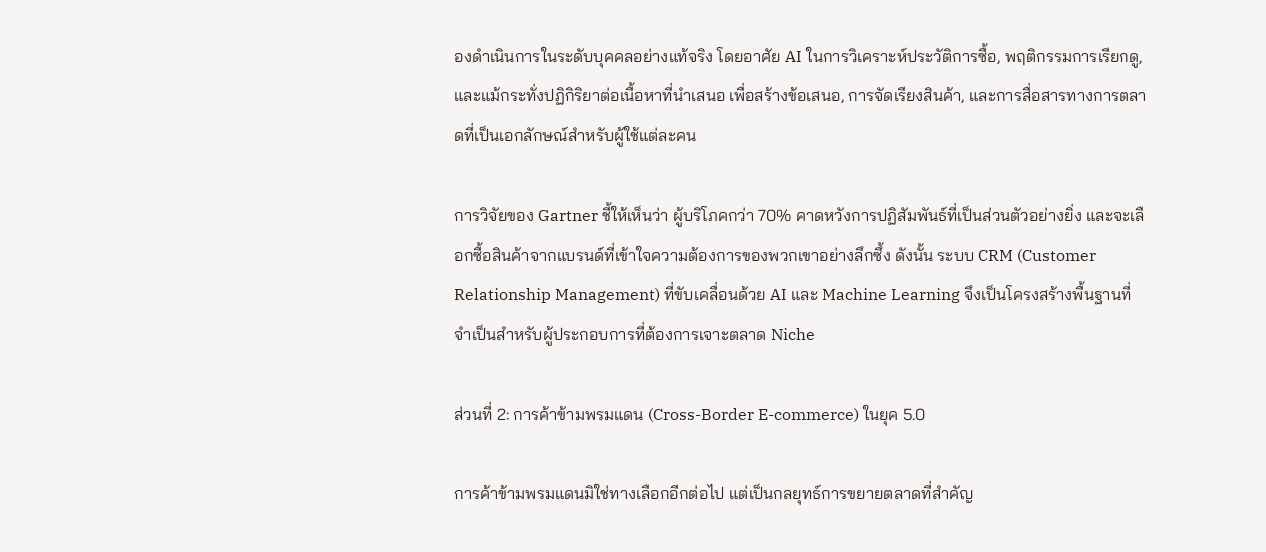องดำเนินการในระดับบุคคลอย่างแท้จริง โดยอาศัย AI ในการวิเคราะห์ประวัติการซื้อ, พฤติกรรมการเรียกดู, และแม้กระทั่งปฏิกิริยาต่อเนื้อหาที่นำเสนอ เพื่อสร้างข้อเสนอ, การจัดเรียงสินค้า, และการสื่อสารทางการตลาดที่เป็นเอกลักษณ์สำหรับผู้ใช้แต่ละคน

การวิจัยของ Gartner ชี้ให้เห็นว่า ผู้บริโภคกว่า 70% คาดหวังการปฏิสัมพันธ์ที่เป็นส่วนตัวอย่างยิ่ง และจะเลือกซื้อสินค้าจากแบรนด์ที่เข้าใจความต้องการของพวกเขาอย่างลึกซึ้ง ดังนั้น ระบบ CRM (Customer Relationship Management) ที่ขับเคลื่อนด้วย AI และ Machine Learning จึงเป็นโครงสร้างพื้นฐานที่จำเป็นสำหรับผู้ประกอบการที่ต้องการเจาะตลาด Niche

ส่วนที่ 2: การค้าข้ามพรมแดน (Cross-Border E-commerce) ในยุค 5.0

การค้าข้ามพรมแดนมิใช่ทางเลือกอีกต่อไป แต่เป็นกลยุทธ์การขยายตลาดที่สำคัญ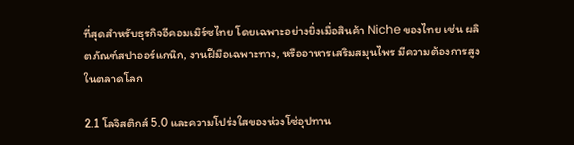ที่สุดสำหรับธุรกิจอีคอมเมิร์ซไทย โดยเฉพาะอย่างยิ่งเมื่อสินค้า Niche ของไทย เช่น ผลิตภัณฑ์สปาออร์แกนิก, งานฝีมือเฉพาะทาง, หรืออาหารเสริมสมุนไพร มีความต้องการสูงในตลาดโลก

2.1 โลจิสติกส์ 5.0 และความโปร่งใสของห่วงโซ่อุปทาน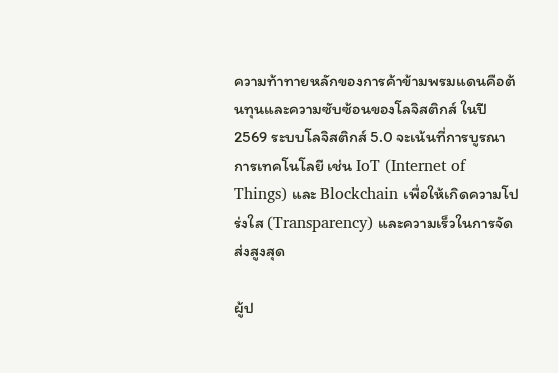ความท้าทายหลักของการค้าข้ามพรมแดนคือต้นทุนและความซับซ้อนของโลจิสติกส์ ในปี 2569 ระบบโลจิสติกส์ 5.0 จะเน้นที่การบูรณาการเทคโนโลยี เช่น IoT (Internet of Things) และ Blockchain เพื่อให้เกิดความโปร่งใส (Transparency) และความเร็วในการจัดส่งสูงสุด

ผู้ป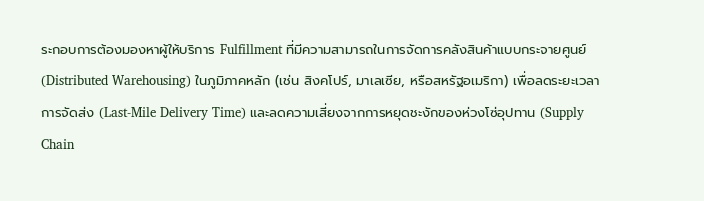ระกอบการต้องมองหาผู้ให้บริการ Fulfillment ที่มีความสามารถในการจัดการคลังสินค้าแบบกระจายศูนย์ (Distributed Warehousing) ในภูมิภาคหลัก (เช่น สิงคโปร์, มาเลเซีย, หรือสหรัฐอเมริกา) เพื่อลดระยะเวลาการจัดส่ง (Last-Mile Delivery Time) และลดความเสี่ยงจากการหยุดชะงักของห่วงโซ่อุปทาน (Supply Chain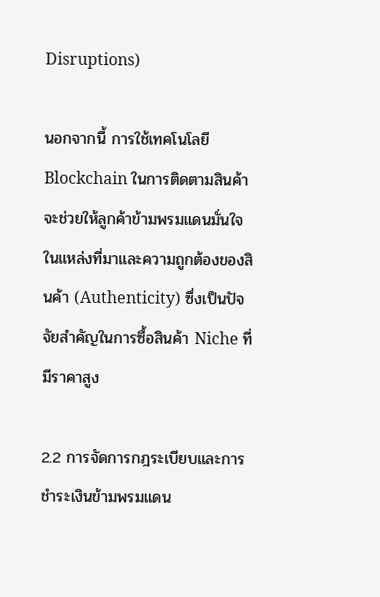Disruptions)

นอกจากนี้ การใช้เทคโนโลยี Blockchain ในการติดตามสินค้าจะช่วยให้ลูกค้าข้ามพรมแดนมั่นใจในแหล่งที่มาและความถูกต้องของสินค้า (Authenticity) ซึ่งเป็นปัจจัยสำคัญในการซื้อสินค้า Niche ที่มีราคาสูง

2.2 การจัดการกฎระเบียบและการชำระเงินข้ามพรมแดน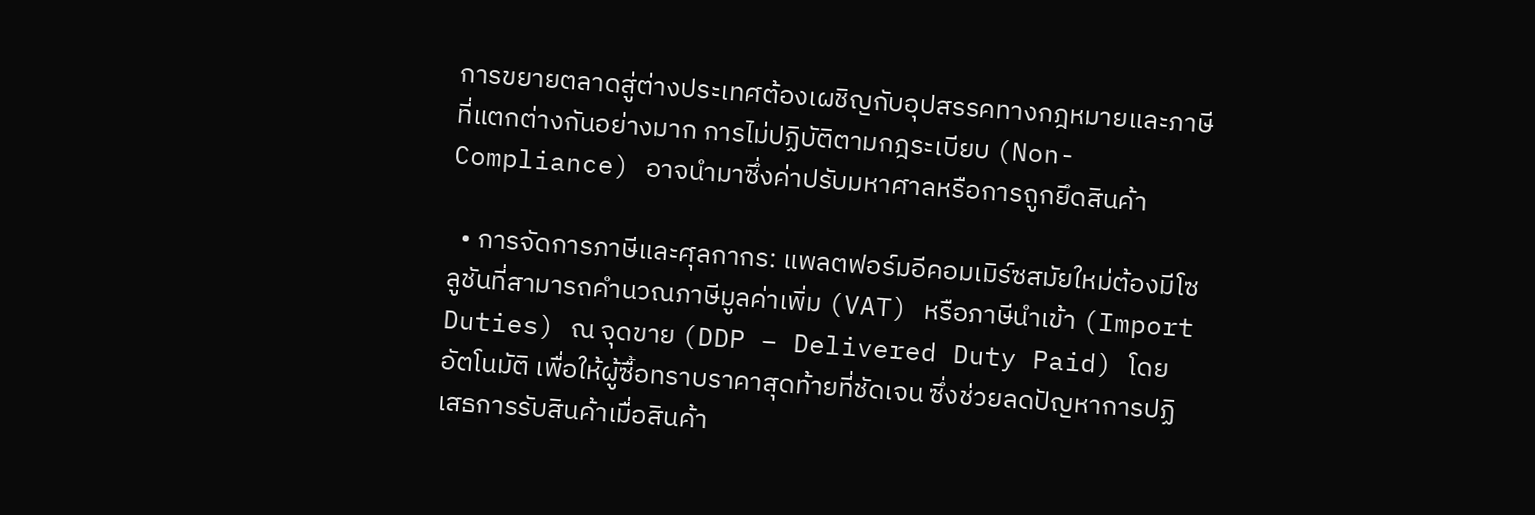การขยายตลาดสู่ต่างประเทศต้องเผชิญกับอุปสรรคทางกฎหมายและภาษีที่แตกต่างกันอย่างมาก การไม่ปฏิบัติตามกฎระเบียบ (Non-Compliance) อาจนำมาซึ่งค่าปรับมหาศาลหรือการถูกยึดสินค้า

  • การจัดการภาษีและศุลกากร: แพลตฟอร์มอีคอมเมิร์ซสมัยใหม่ต้องมีโซลูชันที่สามารถคำนวณภาษีมูลค่าเพิ่ม (VAT) หรือภาษีนำเข้า (Import Duties) ณ จุดขาย (DDP – Delivered Duty Paid) โดยอัตโนมัติ เพื่อให้ผู้ซื้อทราบราคาสุดท้ายที่ชัดเจน ซึ่งช่วยลดปัญหาการปฏิเสธการรับสินค้าเมื่อสินค้า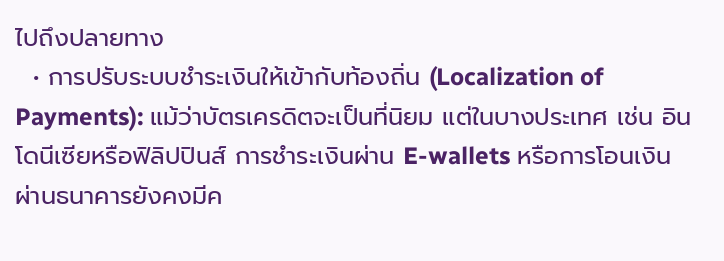ไปถึงปลายทาง
  • การปรับระบบชำระเงินให้เข้ากับท้องถิ่น (Localization of Payments): แม้ว่าบัตรเครดิตจะเป็นที่นิยม แต่ในบางประเทศ เช่น อินโดนีเซียหรือฟิลิปปินส์ การชำระเงินผ่าน E-wallets หรือการโอนเงินผ่านธนาคารยังคงมีค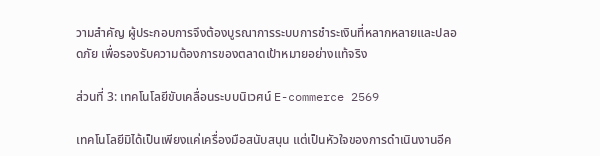วามสำคัญ ผู้ประกอบการจึงต้องบูรณาการระบบการชำระเงินที่หลากหลายและปลอดภัย เพื่อรองรับความต้องการของตลาดเป้าหมายอย่างแท้จริง

ส่วนที่ 3: เทคโนโลยีขับเคลื่อนระบบนิเวศน์ E-commerce 2569

เทคโนโลยีมิได้เป็นเพียงแค่เครื่องมือสนับสนุน แต่เป็นหัวใจของการดำเนินงานอีค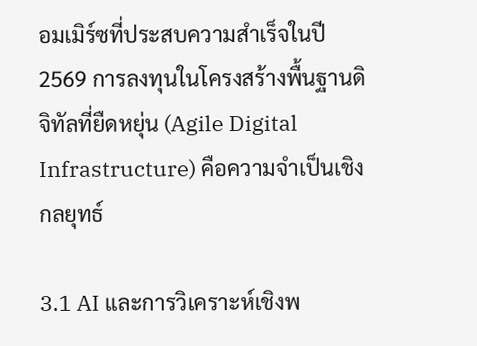อมเมิร์ซที่ประสบความสำเร็จในปี 2569 การลงทุนในโครงสร้างพื้นฐานดิจิทัลที่ยืดหยุ่น (Agile Digital Infrastructure) คือความจำเป็นเชิงกลยุทธ์

3.1 AI และการวิเคราะห์เชิงพ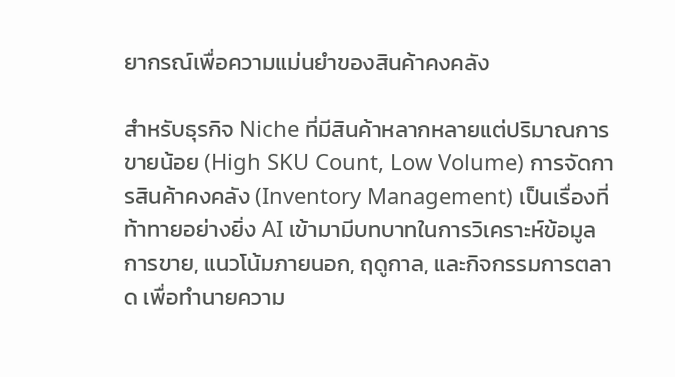ยากรณ์เพื่อความแม่นยำของสินค้าคงคลัง

สำหรับธุรกิจ Niche ที่มีสินค้าหลากหลายแต่ปริมาณการขายน้อย (High SKU Count, Low Volume) การจัดการสินค้าคงคลัง (Inventory Management) เป็นเรื่องที่ท้าทายอย่างยิ่ง AI เข้ามามีบทบาทในการวิเคราะห์ข้อมูลการขาย, แนวโน้มภายนอก, ฤดูกาล, และกิจกรรมการตลาด เพื่อทำนายความ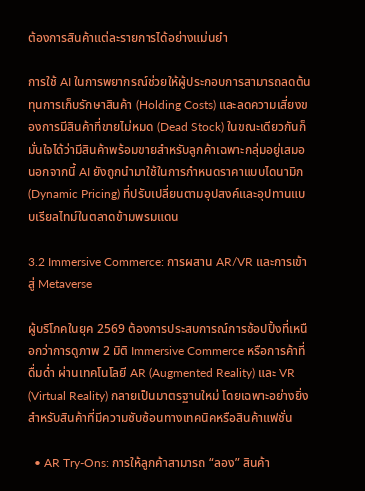ต้องการสินค้าแต่ละรายการได้อย่างแม่นยำ

การใช้ AI ในการพยากรณ์ช่วยให้ผู้ประกอบการสามารถลดต้นทุนการเก็บรักษาสินค้า (Holding Costs) และลดความเสี่ยงของการมีสินค้าที่ขายไม่หมด (Dead Stock) ในขณะเดียวกันก็มั่นใจได้ว่ามีสินค้าพร้อมขายสำหรับลูกค้าเฉพาะกลุ่มอยู่เสมอ นอกจากนี้ AI ยังถูกนำมาใช้ในการกำหนดราคาแบบไดนามิก (Dynamic Pricing) ที่ปรับเปลี่ยนตามอุปสงค์และอุปทานแบบเรียลไทม์ในตลาดข้ามพรมแดน

3.2 Immersive Commerce: การผสาน AR/VR และการเข้าสู่ Metaverse

ผู้บริโภคในยุค 2569 ต้องการประสบการณ์การช้อปปิ้งที่เหนือกว่าการดูภาพ 2 มิติ Immersive Commerce หรือการค้าที่ดื่มด่ำ ผ่านเทคโนโลยี AR (Augmented Reality) และ VR (Virtual Reality) กลายเป็นมาตรฐานใหม่ โดยเฉพาะอย่างยิ่งสำหรับสินค้าที่มีความซับซ้อนทางเทคนิคหรือสินค้าแฟชั่น

  • AR Try-Ons: การให้ลูกค้าสามารถ “ลอง” สินค้า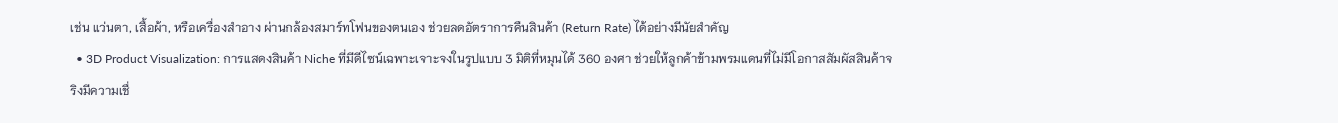เช่น แว่นตา, เสื้อผ้า, หรือเครื่องสำอาง ผ่านกล้องสมาร์ทโฟนของตนเอง ช่วยลดอัตราการคืนสินค้า (Return Rate) ได้อย่างมีนัยสำคัญ
  • 3D Product Visualization: การแสดงสินค้า Niche ที่มีดีไซน์เฉพาะเจาะจงในรูปแบบ 3 มิติที่หมุนได้ 360 องศา ช่วยให้ลูกค้าข้ามพรมแดนที่ไม่มีโอกาสสัมผัสสินค้าจริงมีความเชื่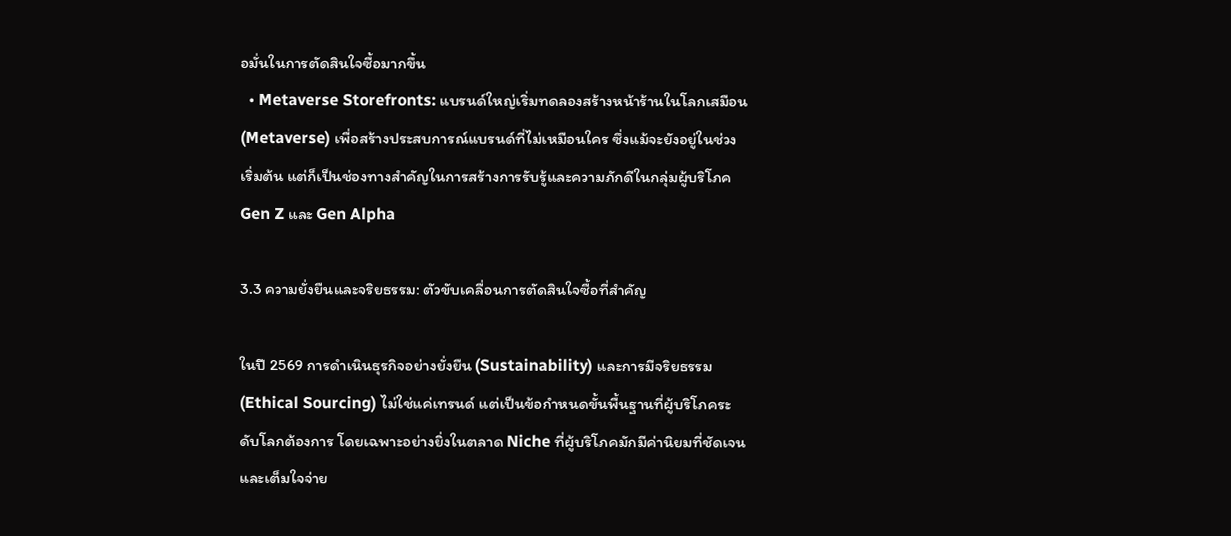อมั่นในการตัดสินใจซื้อมากขึ้น
  • Metaverse Storefronts: แบรนด์ใหญ่เริ่มทดลองสร้างหน้าร้านในโลกเสมือน (Metaverse) เพื่อสร้างประสบการณ์แบรนด์ที่ไม่เหมือนใคร ซึ่งแม้จะยังอยู่ในช่วงเริ่มต้น แต่ก็เป็นช่องทางสำคัญในการสร้างการรับรู้และความภักดีในกลุ่มผู้บริโภค Gen Z และ Gen Alpha

3.3 ความยั่งยืนและจริยธรรม: ตัวขับเคลื่อนการตัดสินใจซื้อที่สำคัญ

ในปี 2569 การดำเนินธุรกิจอย่างยั่งยืน (Sustainability) และการมีจริยธรรม (Ethical Sourcing) ไม่ใช่แค่เทรนด์ แต่เป็นข้อกำหนดขั้นพื้นฐานที่ผู้บริโภคระดับโลกต้องการ โดยเฉพาะอย่างยิ่งในตลาด Niche ที่ผู้บริโภคมักมีค่านิยมที่ชัดเจนและเต็มใจจ่าย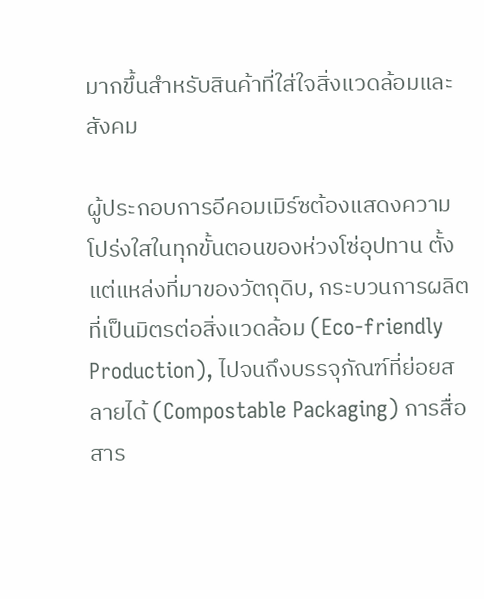มากขึ้นสำหรับสินค้าที่ใส่ใจสิ่งแวดล้อมและสังคม

ผู้ประกอบการอีคอมเมิร์ซต้องแสดงความโปร่งใสในทุกขั้นตอนของห่วงโซ่อุปทาน ตั้งแต่แหล่งที่มาของวัตถุดิบ, กระบวนการผลิตที่เป็นมิตรต่อสิ่งแวดล้อม (Eco-friendly Production), ไปจนถึงบรรจุภัณฑ์ที่ย่อยสลายได้ (Compostable Packaging) การสื่อสาร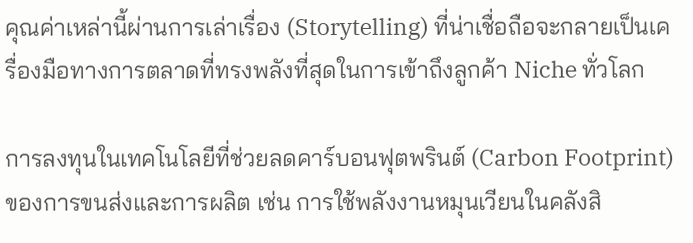คุณค่าเหล่านี้ผ่านการเล่าเรื่อง (Storytelling) ที่น่าเชื่อถือจะกลายเป็นเครื่องมือทางการตลาดที่ทรงพลังที่สุดในการเข้าถึงลูกค้า Niche ทั่วโลก

การลงทุนในเทคโนโลยีที่ช่วยลดคาร์บอนฟุตพรินต์ (Carbon Footprint) ของการขนส่งและการผลิต เช่น การใช้พลังงานหมุนเวียนในคลังสิ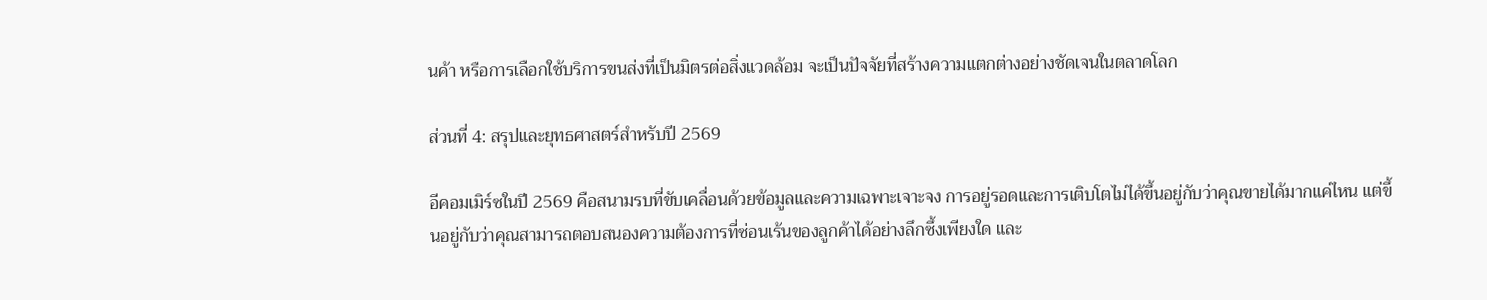นค้า หรือการเลือกใช้บริการขนส่งที่เป็นมิตรต่อสิ่งแวดล้อม จะเป็นปัจจัยที่สร้างความแตกต่างอย่างชัดเจนในตลาดโลก

ส่วนที่ 4: สรุปและยุทธศาสตร์สำหรับปี 2569

อีคอมเมิร์ซในปี 2569 คือสนามรบที่ขับเคลื่อนด้วยข้อมูลและความเฉพาะเจาะจง การอยู่รอดและการเติบโตไม่ได้ขึ้นอยู่กับว่าคุณขายได้มากแค่ไหน แต่ขึ้นอยู่กับว่าคุณสามารถตอบสนองความต้องการที่ซ่อนเร้นของลูกค้าได้อย่างลึกซึ้งเพียงใด และ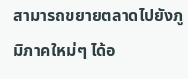สามารถขยายตลาดไปยังภูมิภาคใหม่ๆ ได้อ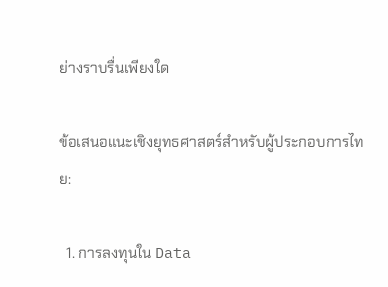ย่างราบรื่นเพียงใด

ข้อเสนอแนะเชิงยุทธศาสตร์สำหรับผู้ประกอบการไทย:

  1. การลงทุนใน Data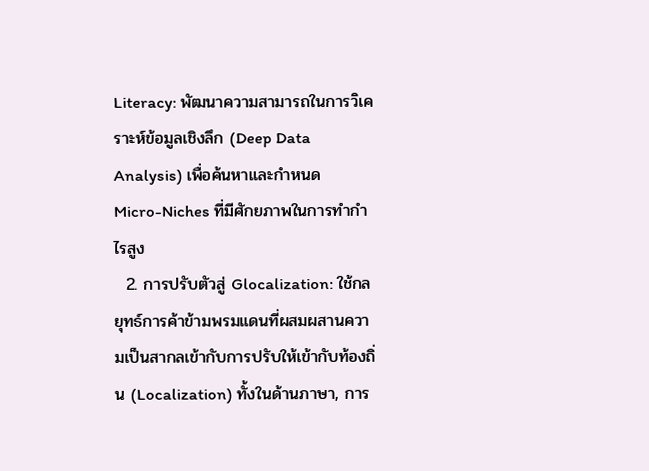Literacy: พัฒนาความสามารถในการวิเคราะห์ข้อมูลเชิงลึก (Deep Data Analysis) เพื่อค้นหาและกำหนด Micro-Niches ที่มีศักยภาพในการทำกำไรสูง
  2. การปรับตัวสู่ Glocalization: ใช้กลยุทธ์การค้าข้ามพรมแดนที่ผสมผสานความเป็นสากลเข้ากับการปรับให้เข้ากับท้องถิ่น (Localization) ทั้งในด้านภาษา, การ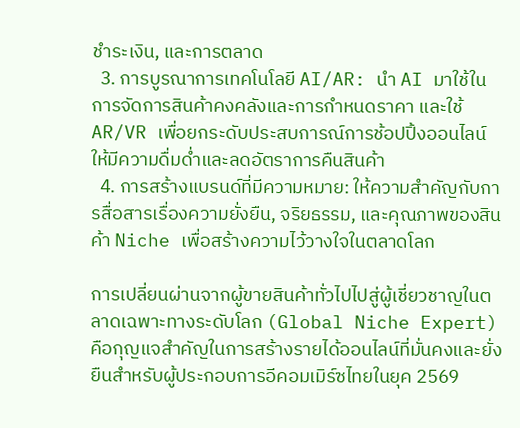ชำระเงิน, และการตลาด
  3. การบูรณาการเทคโนโลยี AI/AR: นำ AI มาใช้ในการจัดการสินค้าคงคลังและการกำหนดราคา และใช้ AR/VR เพื่อยกระดับประสบการณ์การช้อปปิ้งออนไลน์ให้มีความดื่มด่ำและลดอัตราการคืนสินค้า
  4. การสร้างแบรนด์ที่มีความหมาย: ให้ความสำคัญกับการสื่อสารเรื่องความยั่งยืน, จริยธรรม, และคุณภาพของสินค้า Niche เพื่อสร้างความไว้วางใจในตลาดโลก

การเปลี่ยนผ่านจากผู้ขายสินค้าทั่วไปไปสู่ผู้เชี่ยวชาญในตลาดเฉพาะทางระดับโลก (Global Niche Expert) คือกุญแจสำคัญในการสร้างรายได้ออนไลน์ที่มั่นคงและยั่งยืนสำหรับผู้ประกอบการอีคอมเมิร์ซไทยในยุค 2569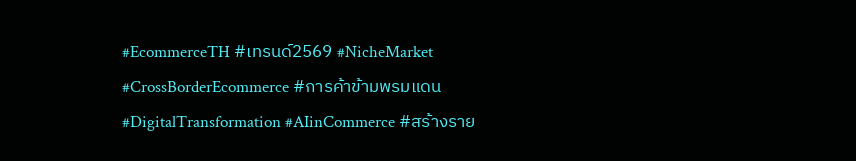#EcommerceTH #เทรนด์2569 #NicheMarket #CrossBorderEcommerce #การค้าข้ามพรมแดน #DigitalTransformation #AIinCommerce #สร้างราย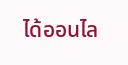ได้ออนไล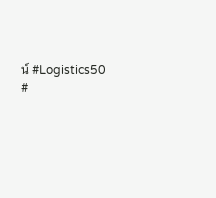น์ #Logistics50 #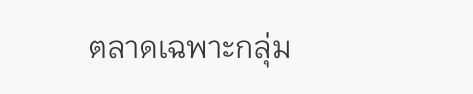ตลาดเฉพาะกลุ่ม